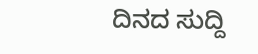ದಿನದ ಸುದ್ದಿ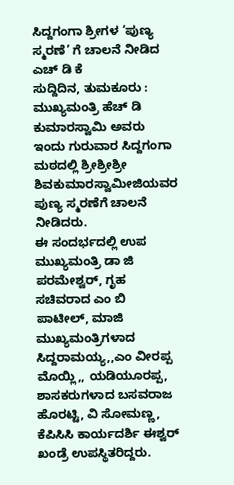ಸಿದ್ದಗಂಗಾ ಶ್ರೀಗಳ ‘ಪುಣ್ಯ ಸ್ಮರಣೆ’ ಗೆ ಚಾಲನೆ ನೀಡಿದ ಎಚ್ ಡಿ ಕೆ
ಸುದ್ದಿದಿನ, ತುಮಕೂರು : ಮುಖ್ಯಮಂತ್ರಿ ಹೆಚ್ ಡಿ ಕುಮಾರಸ್ವಾಮಿ ಅವರು ಇಂದು ಗುರುವಾರ ಸಿದ್ದಗಂಗಾ ಮಠದಲ್ಲಿ ಶ್ರೀಶ್ರೀಶ್ರೀ ಶಿವಕುಮಾರಸ್ವಾಮೀಜಿಯವರ ಪುಣ್ಯ ಸ್ಮರಣೆಗೆ ಚಾಲನೆ ನೀಡಿದರು.
ಈ ಸಂದರ್ಭದಲ್ಲಿ ಉಪ ಮುಖ್ಯಮಂತ್ರಿ ಡಾ ಜಿ ಪರಮೇಶ್ವರ್, ಗೃಹ ಸಚಿವರಾದ ಎಂ ಬಿ ಪಾಟೀಲ್, ಮಾಜಿ ಮುಖ್ಯಮಂತ್ರಿಗಳಾದ ಸಿದ್ದರಾಮಯ್ಯ,,ಎಂ ವೀರಪ್ಪ ಮೊಯ್ಲಿ,, ಯಡಿಯೂರಪ್ಪ, ಶಾಸಕರುಗಳಾದ ಬಸವರಾಜ ಹೊರಟ್ಟಿ, ವಿ ಸೋಮಣ್ಣ, ಕೆಪಿಸಿಸಿ ಕಾರ್ಯದರ್ಶಿ ಈಶ್ವರ್ ಖಂಡ್ರೆ ಉಪಸ್ಥಿತರಿದ್ದರು.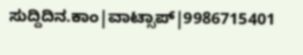ಸುದ್ದಿದಿನ.ಕಾಂ|ವಾಟ್ಸಾಪ್|9986715401